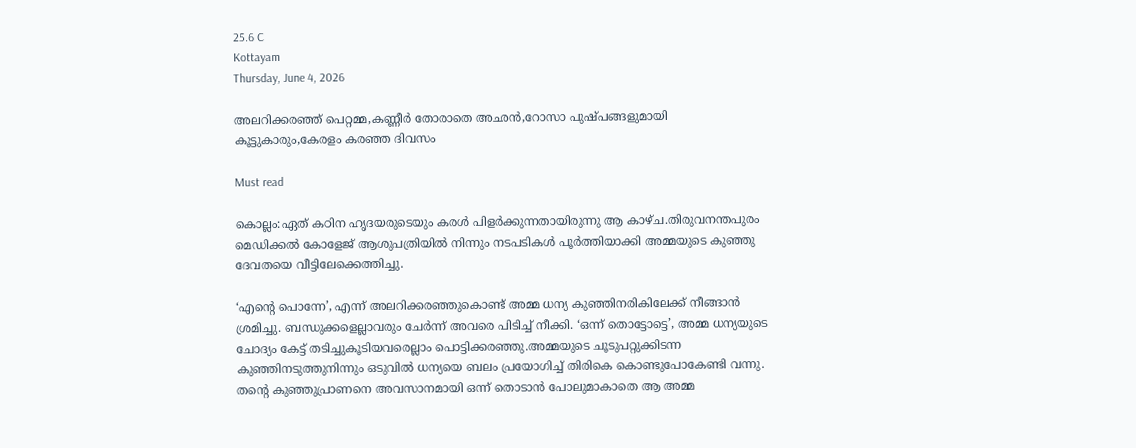25.6 C
Kottayam
Thursday, June 4, 2026

അലറിക്കരഞ്ഞ് പെറ്റമ്മ,കണ്ണീര്‍ തോരാതെ അഛന്‍,റോസാ പുഷ്പങ്ങളുമായി കൂട്ടുകാരും,കേരളം കരഞ്ഞ ദിവസം

Must read

കൊല്ലം:ഏത് കഠിന ഹൃദയരുടെയും കരള്‍ പിളര്‍ക്കുന്നതായിരുന്നു ആ കാഴ്ച.തിരുവനന്തപുരം മെഡിക്കല്‍ കോളേജ് ആശുപത്രിയില്‍ നിന്നും നടപടികള്‍ പൂര്‍ത്തിയാക്കി അമ്മയുടെ കുഞ്ഞു ദേവതയെ വീട്ടിലേക്കെത്തിച്ചു.

‘എന്റെ പൊന്നേ’, എന്ന് അലറിക്കരഞ്ഞുകൊണ്ട് അമ്മ ധന്യ കുഞ്ഞിനരികിലേക്ക് നീങ്ങാന്‍ ശ്രമിച്ചു. ബന്ധുക്കളെല്ലാവരും ചേര്‍ന്ന് അവരെ പിടിച്ച് നീക്കി. ‘ഒന്ന് തൊട്ടോട്ടെ’, അമ്മ ധന്യയുടെ ചോദ്യം കേട്ട് തടിച്ചുകൂടിയവരെല്ലാം പൊട്ടിക്കരഞ്ഞു.അമ്മയുടെ ചൂടുപറ്റുക്കിടന്ന കുഞ്ഞിനടുത്തുനിന്നും ഒടുവില്‍ ധന്യയെ ബലം പ്രയോഗിച്ച് തിരികെ കൊണ്ടുപോകേണ്ടി വന്നു. തന്റെ കുഞ്ഞുപ്രാണനെ അവസാനമായി ഒന്ന് തൊടാന്‍ പോലുമാകാതെ ആ അമ്മ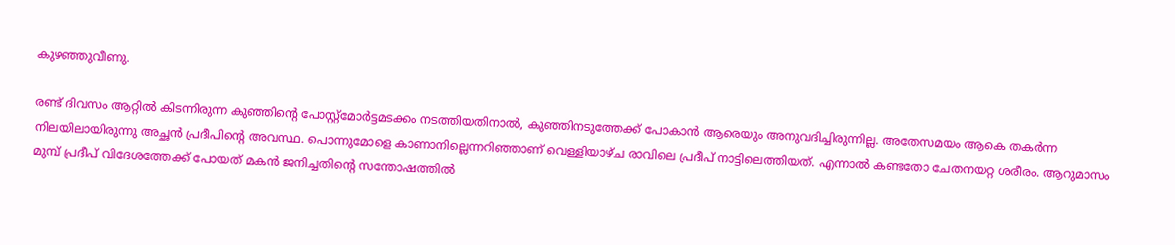കുഴഞ്ഞുവീണു.

രണ്ട് ദിവസം ആറ്റില്‍ കിടന്നിരുന്ന കുഞ്ഞിന്റെ പോസ്റ്റ്‌മോര്‍ട്ടമടക്കം നടത്തിയതിനാല്‍, കുഞ്ഞിനടുത്തേക്ക് പോകാന്‍ ആരെയും അനുവദിച്ചിരുന്നില്ല. അതേസമയം ആകെ തകര്‍ന്ന നിലയിലായിരുന്നു അച്ഛന്‍ പ്രദീപിന്റെ അവസ്ഥ. പൊന്നുമോളെ കാണാനില്ലെന്നറിഞ്ഞാണ് വെള്ളിയാഴ്ച രാവിലെ പ്രദീപ് നാട്ടിലെത്തിയത്. എന്നാല്‍ കണ്ടതോ ചേതനയറ്റ ശരീരം. ആറുമാസം മുമ്പ് പ്രദീപ് വിദേശത്തേക്ക് പോയത് മകന്‍ ജനിച്ചതിന്റെ സന്തോഷത്തില്‍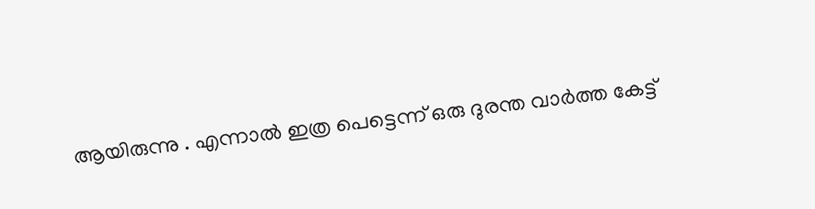ആയിരുന്നു . എന്നാല്‍ ഇത്ര പെട്ടെന്ന് ഒരു ദുരന്ത വാര്‍ത്ത കേട്ട്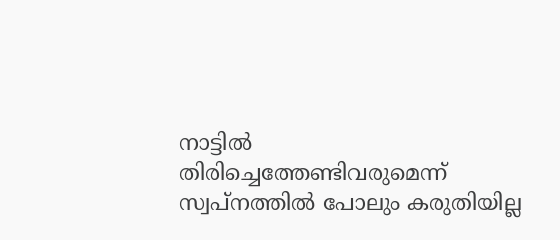നാട്ടില്‍ തിരിച്ചെത്തേണ്ടിവരുമെന്ന് സ്വപ്നത്തില്‍ പോലും കരുതിയില്ല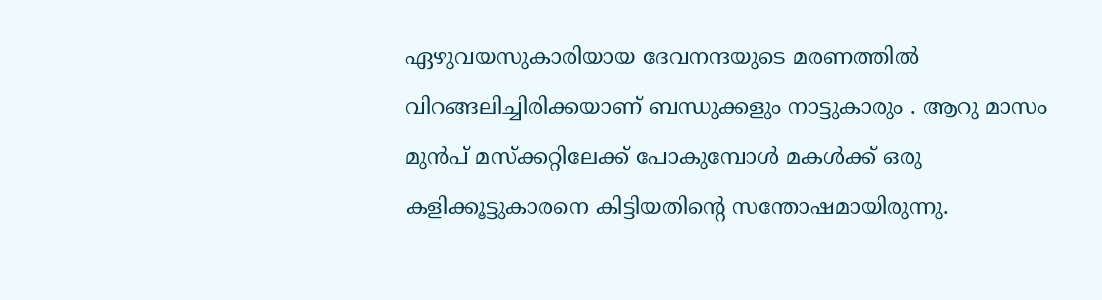ഏഴുവയസുകാരിയായ ദേവനന്ദയുടെ മരണത്തില്‍ വിറങ്ങലിച്ചിരിക്കയാണ് ബന്ധുക്കളും നാട്ടുകാരും . ആറു മാസം മുന്‍പ് മസ്‌ക്കറ്റിലേക്ക് പോകുമ്പോള്‍ മകള്‍ക്ക് ഒരു കളിക്കൂട്ടുകാരനെ കിട്ടിയതിന്റെ സന്തോഷമായിരുന്നു.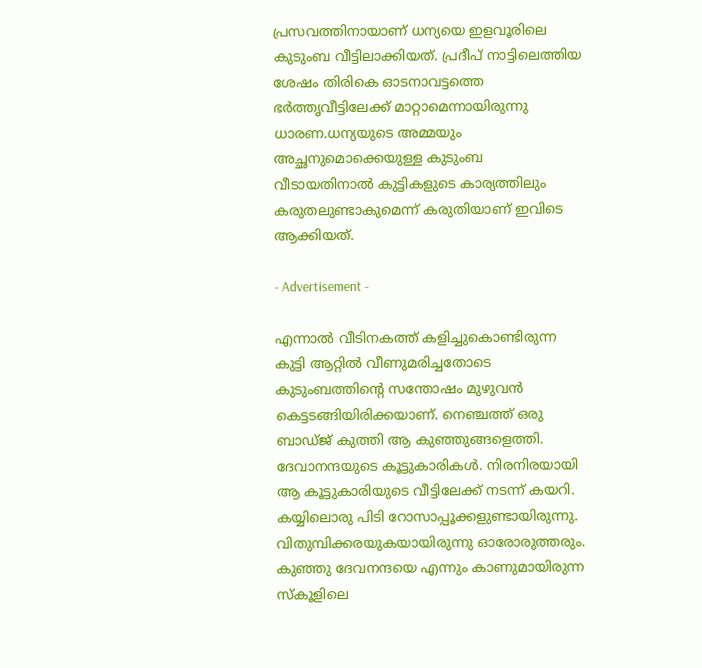പ്രസവത്തിനായാണ് ധന്യയെ ഇളവൂരിലെ കുടുംബ വീട്ടിലാക്കിയത്. പ്രദീപ് നാട്ടിലെത്തിയ ശേഷം തിരികെ ഓടനാവട്ടത്തെ ഭര്‍ത്തൃവീട്ടിലേക്ക് മാറ്റാമെന്നായിരുന്നു ധാരണ.ധന്യയുടെ അമ്മയും അച്ഛനുമൊക്കെയുള്ള കുടുംബ വീടായതിനാല്‍ കുട്ടികളുടെ കാര്യത്തിലും കരുതലുണ്ടാകുമെന്ന് കരുതിയാണ് ഇവിടെ ആക്കിയത്.

- Advertisement -

എന്നാല്‍ വീടിനകത്ത് കളിച്ചുകൊണ്ടിരുന്ന കുട്ടി ആറ്റില്‍ വീണുമരിച്ചതോടെ കുടുംബത്തിന്റെ സന്തോഷം മുഴുവന്‍ കെട്ടടങ്ങിയിരിക്കയാണ്. നെഞ്ചത്ത് ഒരു ബാഡ്ജ് കുത്തി ആ കുഞ്ഞുങ്ങളെത്തി. ദേവാനന്ദയുടെ കൂട്ടുകാരികള്‍. നിരനിരയായി ആ കൂട്ടുകാരിയുടെ വീട്ടിലേക്ക് നടന്ന് കയറി. കയ്യിലൊരു പിടി റോസാപ്പൂക്കളുണ്ടായിരുന്നു. വിതുമ്പിക്കരയുകയായിരുന്നു ഓരോരുത്തരും. കുഞ്ഞു ദേവനന്ദയെ എന്നും കാണുമായിരുന്ന സ്‌കൂളിലെ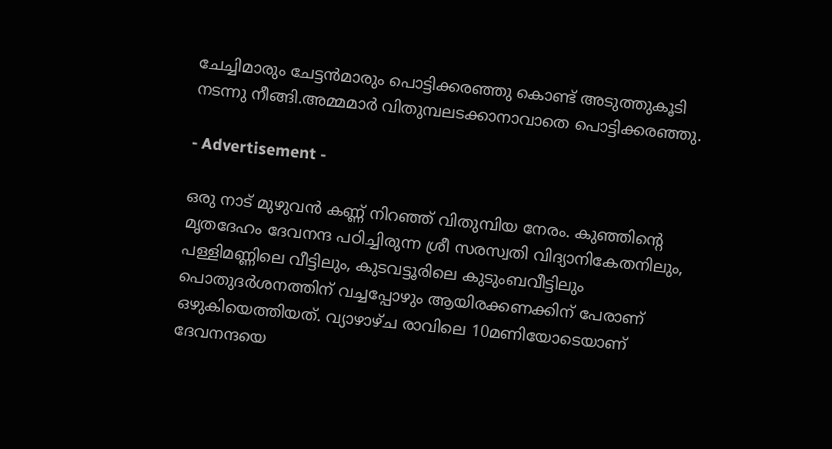ചേച്ചിമാരും ചേട്ടന്‍മാരും പൊട്ടിക്കരഞ്ഞു കൊണ്ട് അടുത്തുകൂടി നടന്നു നീങ്ങി.അമ്മമാര്‍ വിതുമ്പലടക്കാനാവാതെ പൊട്ടിക്കരഞ്ഞു.

- Advertisement -

ഒരു നാട് മുഴുവന്‍ കണ്ണ് നിറഞ്ഞ് വിതുമ്പിയ നേരം. കുഞ്ഞിന്റെ മൃതദേഹം ദേവനന്ദ പഠിച്ചിരുന്ന ശ്രീ സരസ്വതി വിദ്യാനികേതനിലും, പള്ളിമണ്ണിലെ വീട്ടിലും, കുടവട്ടൂരിലെ കുടുംബവീട്ടിലും പൊതുദര്‍ശനത്തിന് വച്ചപ്പോഴും ആയിരക്കണക്കിന് പേരാണ് ഒഴുകിയെത്തിയത്. വ്യാഴാഴ്ച രാവിലെ 10മണിയോടെയാണ് ദേവനന്ദയെ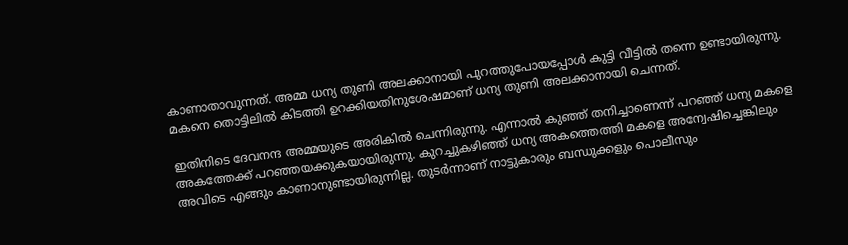കാണാതാവുന്നത്. അമ്മ ധന്യ തുണി അലക്കാനായി പുറത്തുപോയപ്പോള്‍ കുട്ടി വീട്ടില്‍ തന്നെ ഉണ്ടായിരുന്നു. മകനെ തൊട്ടിലില്‍ കിടത്തി ഉറക്കിയതിനുശേഷമാണ് ധന്യ തുണി അലക്കാനായി ചെന്നത്.

ഇതിനിടെ ദേവനന്ദ അമ്മയുടെ അരികില്‍ ചെന്നിരുന്നു. എന്നാല്‍ കുഞ്ഞ് തനിച്ചാണെന്ന് പറഞ്ഞ് ധന്യ മകളെ അകത്തേക്ക് പറഞ്ഞയക്കുകയായിരുന്നു. കുറച്ചുകഴിഞ്ഞ് ധന്യ അകത്തെത്തി മകളെ അന്വേഷിച്ചെങ്കിലും അവിടെ എങ്ങും കാണാനുണ്ടായിരുന്നില്ല. തുടര്‍ന്നാണ് നാട്ടുകാരും ബന്ധുക്കളും പൊലീസും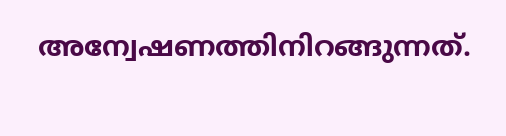അന്വേഷണത്തിനിറങ്ങുന്നത്.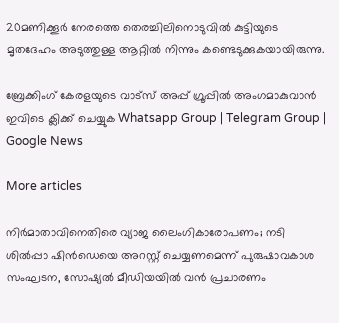20മണിക്കൂര്‍ നേരത്തെ തെരച്ചിലിനൊടുവില്‍ കുട്ടിയുടെ മൃതദേഹം അടുത്തുള്ള ആറ്റില്‍ നിന്നും കണ്ടെടുക്കുകയായിരുന്നു.

ബ്രേക്കിംഗ് കേരളയുടെ വാട്സ് അപ്പ് ഗ്രൂപ്പിൽ അംഗമാകുവാൻ ഇവിടെ ക്ലിക്ക് ചെയ്യുക Whatsapp Group | Telegram Group | Google News

More articles

നിർമാതാവിനെതിരെ വ്യാജ ലൈംഗികാരോപണം; നടി ശിൽപ്പാ ഷിൻഡെയെ അറസ്റ്റ് ചെയ്യണമെന്ന് പുരുഷാവകാശ സംഘടന, സോഷ്യൽ മീഡിയയിൽ വൻ പ്രചാരണം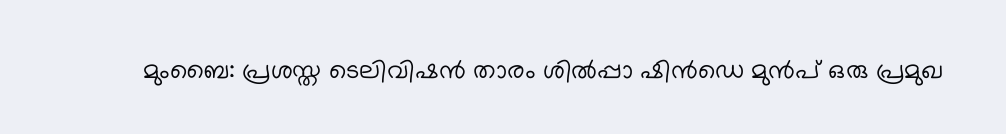മുംബൈ: പ്രശസ്ത ടെലിവിഷൻ താരം ശിൽപ്പാ ഷിൻഡെ മുൻപ് ഒരു പ്രമുഖ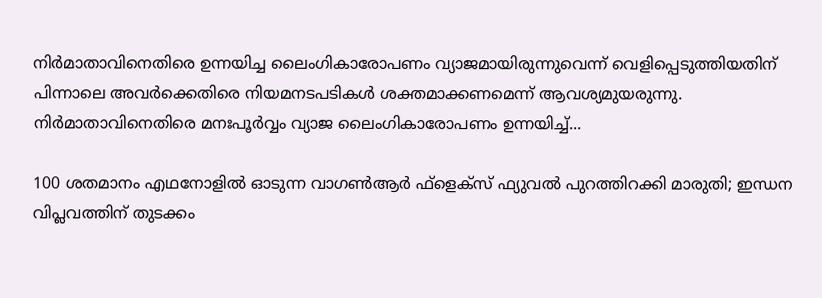നിർമാതാവിനെതിരെ ഉന്നയിച്ച ലൈംഗികാരോപണം വ്യാജമായിരുന്നുവെന്ന് വെളിപ്പെടുത്തിയതിന് പിന്നാലെ അവർക്കെതിരെ നിയമനടപടികൾ ശക്തമാക്കണമെന്ന് ആവശ്യമുയരുന്നു. നിർമാതാവിനെതിരെ മനഃപൂർവ്വം വ്യാജ ലൈംഗികാരോപണം ഉന്നയിച്ച്...

100 ശതമാനം എഥനോളിൽ ഓടുന്ന വാഗൺആർ ഫ്ളെക്സ് ഫ്യുവൽ പുറത്തിറക്കി മാരുതി; ഇന്ധന വിപ്ലവത്തിന് തുടക്കം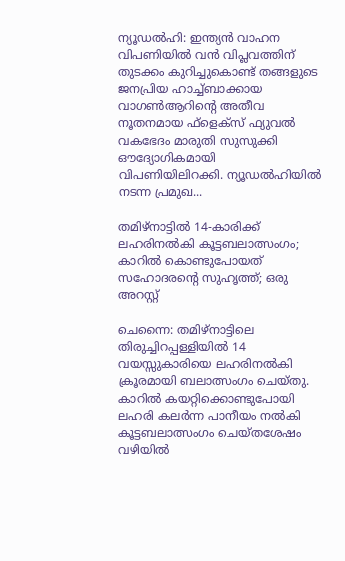ന്യൂഡൽഹി: ഇന്ത്യൻ വാഹന വിപണിയിൽ വൻ വിപ്ലവത്തിന് തുടക്കം കുറിച്ചുകൊണ്ട് തങ്ങളുടെ ജനപ്രിയ ഹാച്ച്ബാക്കായ വാഗൺആറിന്റെ അതീവ നൂതനമായ ഫ്‌ളെക്‌സ് ഫ്യുവൽ വകഭേദം മാരുതി സുസുക്കി ഔദ്യോഗികമായി വിപണിയിലിറക്കി. ന്യൂഡൽഹിയിൽ നടന്ന പ്രമുഖ...

തമിഴ്നാട്ടിൽ 14-കാരിക്ക് ലഹരിനൽകി കൂട്ടബലാത്സംഗം; കാറിൽ കൊണ്ടുപോയത് സഹോദരന്റെ സുഹൃത്ത്; ഒരു അറസ്റ്റ്

ചെന്നൈ: തമിഴ്നാട്ടിലെ തിരുച്ചിറപ്പള്ളിയിൽ 14 വയസ്സുകാരിയെ ലഹരിനൽകി ക്രൂരമായി ബലാത്സംഗം ചെയ്തു. കാറിൽ കയറ്റിക്കൊണ്ടുപോയി ലഹരി കലർന്ന പാനീയം നൽകി കൂട്ടബലാത്സംഗം ചെയ്തശേഷം വഴിയിൽ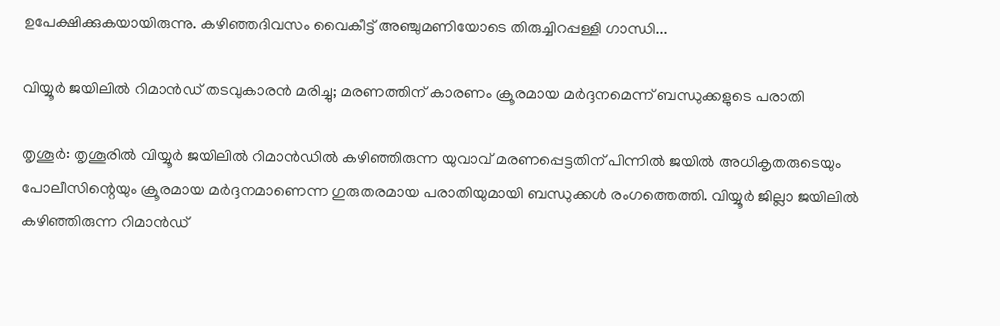ഉപേക്ഷിക്കുകയായിരുന്നു. കഴിഞ്ഞദിവസം വൈകീട്ട് അഞ്ചുമണിയോടെ തിരുച്ചിറപ്പള്ളി ഗാന്ധി...

വിയ്യൂർ ജയിലിൽ റിമാൻഡ് തടവുകാരൻ മരിച്ചു; മരണത്തിന് കാരണം ക്രൂരമായ മർദ്ദനമെന്ന് ബന്ധുക്കളുടെ പരാതി

തൃശൂർ: തൃശൂരിൽ വിയ്യൂർ ജയിലിൽ റിമാൻഡിൽ കഴിഞ്ഞിരുന്ന യുവാവ് മരണപ്പെട്ടതിന് പിന്നിൽ ജയിൽ അധികൃതരുടെയും പോലീസിന്റെയും ക്രൂരമായ മർദ്ദനമാണെന്ന ഗുരുതരമായ പരാതിയുമായി ബന്ധുക്കൾ രംഗത്തെത്തി. വിയ്യൂർ ജില്ലാ ജയിലിൽ കഴിഞ്ഞിരുന്ന റിമാൻഡ്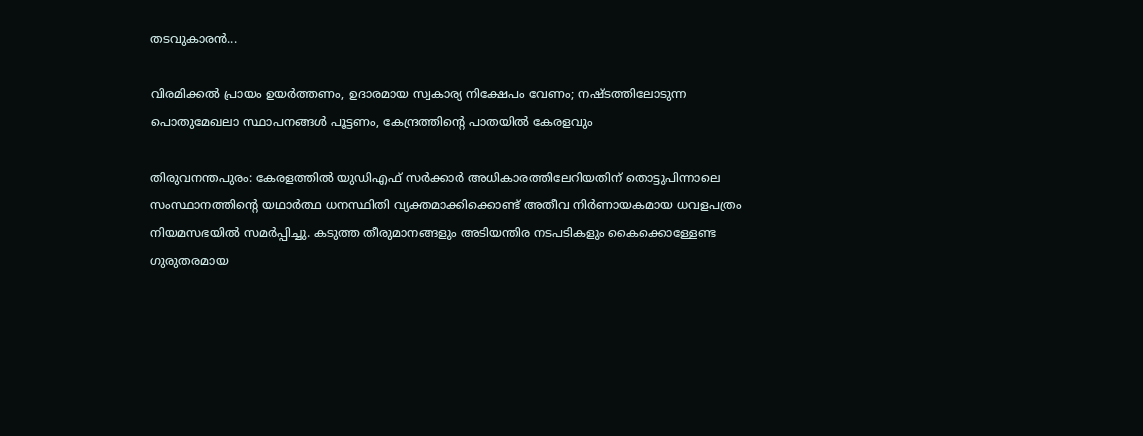തടവുകാരൻ...

വിരമിക്കൽ പ്രായം ഉയർത്തണം, ഉദാരമായ സ്വകാര്യ നിക്ഷേപം വേണം; നഷ്ടത്തിലോടുന്ന പൊതുമേഖലാ സ്ഥാപനങ്ങള്‍ പൂട്ടണം, കേന്ദ്രത്തിന്റെ പാതയില്‍ കേരളവും

തിരുവനന്തപുരം: കേരളത്തിൽ യുഡിഎഫ് സർക്കാർ അധികാരത്തിലേറിയതിന് തൊട്ടുപിന്നാലെ സംസ്ഥാനത്തിന്റെ യഥാർത്ഥ ധനസ്ഥിതി വ്യക്തമാക്കിക്കൊണ്ട് അതീവ നിർണായകമായ ധവളപത്രം നിയമസഭയിൽ സമർപ്പിച്ചു. കടുത്ത തീരുമാനങ്ങളും അടിയന്തിര നടപടികളും കൈക്കൊള്ളേണ്ട ഗുരുതരമായ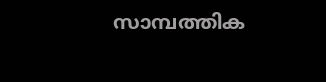സാമ്പത്തിക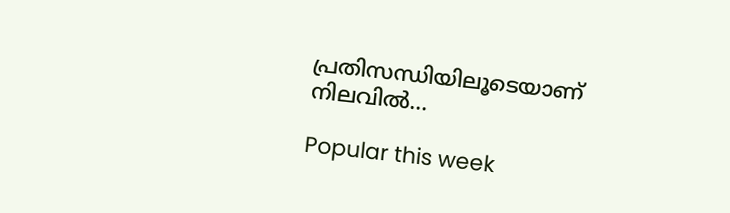പ്രതിസന്ധിയിലൂടെയാണ് നിലവിൽ...

Popular this week